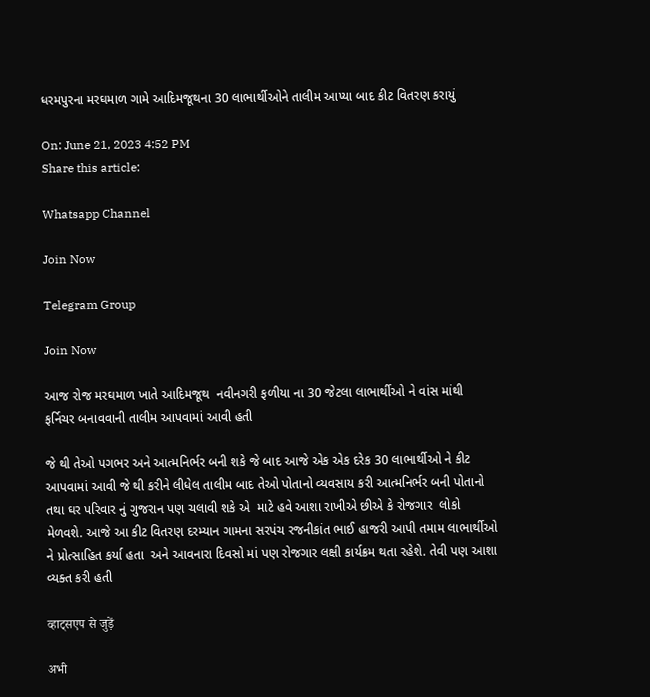ધરમપુરના મરઘમાળ ગામે આદિમજૂથના 30 લાભાર્થીઓને તાલીમ આપ્યા બાદ કીટ વિતરણ કરાયું

On: June 21, 2023 4:52 PM
Share this article:

Whatsapp Channel

Join Now

Telegram Group

Join Now

આજ રોજ મરઘમાળ ખાતે આદિમજૂથ  નવીનગરી ફળીયા ના 30 જેટલા લાભાર્થીઓ ને વાંસ માંથી ફર્નિચર બનાવવાની તાલીમ આપવામાં આવી હતી

જે થી તેઓ પગભર અને આત્મનિર્ભર બની શકે જે બાદ આજે એક એક દરેક 30 લાભાર્થીઓ ને કીટ આપવામાં આવી જે થી કરીને લીધેલ તાલીમ બાદ તેઓ પોતાનો વ્યવસાય કરી આત્મનિર્ભર બની પોતાનો તથા ઘર પરિવાર નું ગુજરાન પણ ચલાવી શકે એ  માટે હવે આશા રાખીએ છીએ કે રોજગાર  લોકો મેળવશે. આજે આ કીટ વિતરણ દરમ્યાન ગામના સરપંચ રજનીકાંત ભાઈ હાજરી આપી તમામ લાભાર્થીઓ ને પ્રોત્સાહિત કર્યા હતા  અને આવનારા દિવસો માં પણ રોજગાર લક્ષી કાર્યક્રમ થતા રહેશે. તેવી પણ આશા વ્યક્ત કરી હતી

व्हाट्सएप से जुड़ें

अभी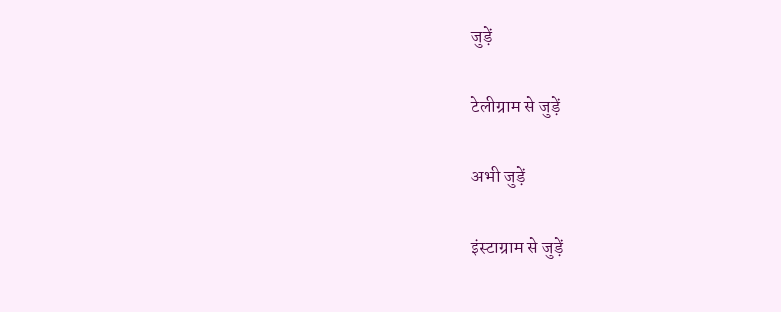जुड़ें

टेलीग्राम से जुड़ें

अभी जुड़ें

इंस्टाग्राम से जुड़ें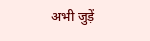अभी जुड़ें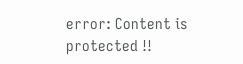error: Content is protected !!